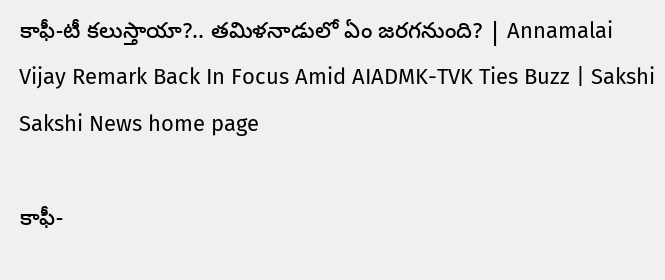కాఫీ-టీ కలుస్తాయా?.. తమిళనాడులో ఏం జరగనుంది? | Annamalai Vijay Remark Back In Focus Amid AIADMK-TVK Ties Buzz | Sakshi
Sakshi News home page

కాఫీ-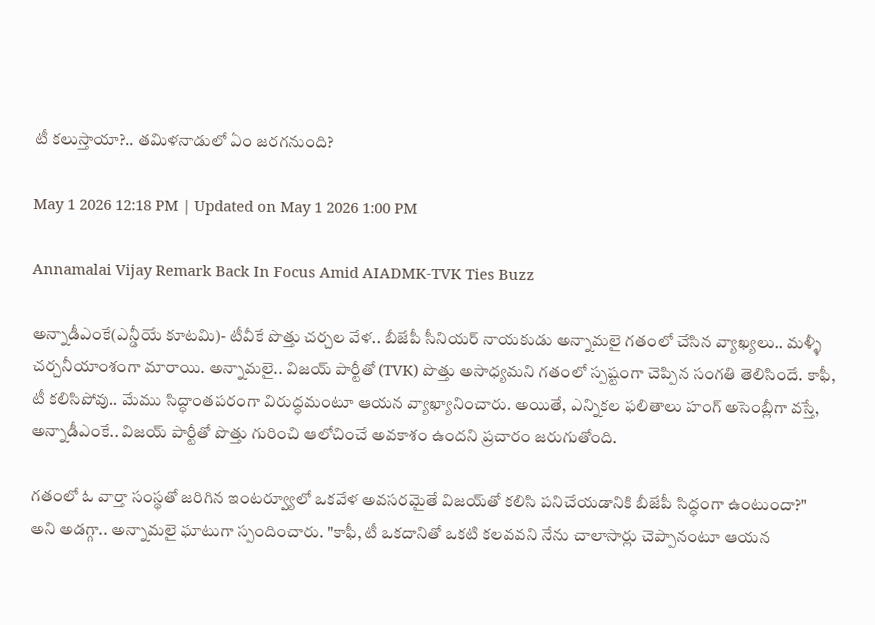టీ కలుస్తాయా?.. తమిళనాడులో ఏం జరగనుంది?

May 1 2026 12:18 PM | Updated on May 1 2026 1:00 PM

Annamalai Vijay Remark Back In Focus Amid AIADMK-TVK Ties Buzz

అన్నాడీఎంకే(ఎన్డీయే కూటమి)- టీవీకే పొత్తు చర్చల వేళ.. బీజేపీ సీనియర్‌ నాయకుడు అన్నామలై గతంలో చేసిన వ్యాఖ్యలు.. మళ్ళీ చర్చనీయాంశంగా మారాయి. అన్నామలై.. విజయ్ పార్టీతో (TVK) పొత్తు అసాధ్యమని గతంలో స్పష్టంగా చెప్పిన సంగతి తెలిసిందే. కాఫీ, టీ కలిసిపోవు.. మేము సిద్ధాంతపరంగా విరుద్ధమంటూ ఆయన వ్యాఖ్యానించారు. అయితే, ఎన్నికల ఫలితాలు హంగ్ అసెంబ్లీగా వస్తే, అన్నాడీఎంకే.. విజయ్ పార్టీతో పొత్తు గురించి ఆలోచించే అవకాశం ఉందని ప్రచారం జరుగుతోంది.

గతంలో ఓ వార్తా సంస్థతో జరిగిన ఇంటర్వ్యూలో ఒకవేళ అవసరమైతే విజయ్‌తో కలిసి పనిచేయడానికి బీజేపీ సిద్ధంగా ఉంటుందా?" అని అడగ్గా.. అన్నామలై ఘాటుగా స్పందించారు. "కాఫీ, టీ ఒకదానితో ఒకటి కలవవని నేను చాలాసార్లు చెప్పానంటూ ఆయన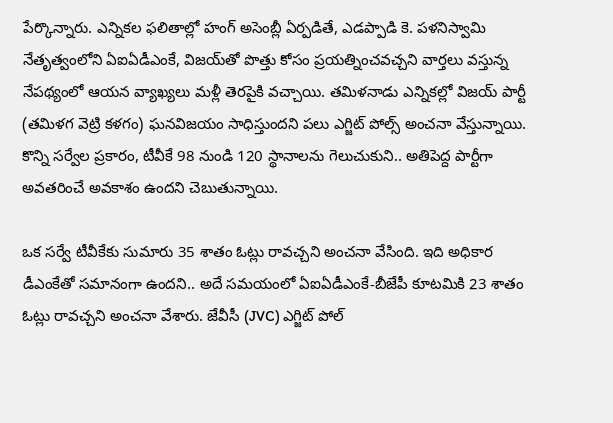పేర్కొన్నారు. ఎన్నికల ఫలితాల్లో హంగ్ అసెంబ్లీ ఏర్పడితే, ఎడప్పాడి కె. పళనిస్వామి నేతృత్వంలోని ఏఐఏడీఎంకే, విజయ్‌తో పొత్తు కోసం ప్రయత్నించవచ్చని వార్తలు వస్తున్న నేపథ్యంలో ఆయన వ్యాఖ్యలు మళ్లీ తెరపైకి వచ్చాయి. తమిళనాడు ఎన్నికల్లో విజయ్‌ పార్టీ (తమిళగ వెట్రి కళగం) ఘనవిజయం సాధిస్తుందని పలు ఎగ్జిట్ పోల్స్ అంచనా వేస్తున్నాయి. కొన్ని సర్వేల ప్రకారం, టీవీకే 98 నుండి 120 స్థానాలను గెలుచుకుని.. అతిపెద్ద పార్టీగా అవతరించే అవకాశం ఉందని చెబుతున్నాయి.

ఒక సర్వే టీవీకేకు సుమారు 35 శాతం ఓట్లు రావచ్చని అంచనా వేసింది. ఇది అధికార డీఎంకేతో సమానంగా ఉందని.. అదే సమయంలో ఏఐఏడీఎంకే-బీజేపీ కూటమికి 23 శాతం ఓట్లు రావచ్చని అంచనా వేశారు. జేవీసీ (JVC) ఎగ్జిట్ పోల్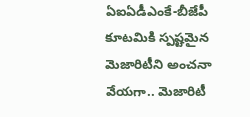ఏఐఏడీఎంకే-బీజేపీ కూటమికి స్పష్టమైన మెజారిటీని అంచనా వేయగా.. మెజారిటీ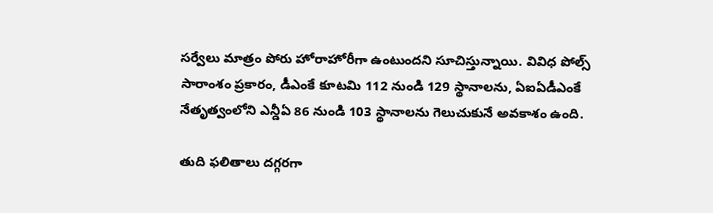సర్వేలు మాత్రం పోరు హోరాహోరీగా ఉంటుందని సూచిస్తున్నాయి. వివిధ పోల్స్ సారాంశం ప్రకారం, డీఎంకే కూటమి 112 నుండి 129 స్థానాలను, ఏఐఏడీఎంకే నేతృత్వంలోని ఎన్డీఏ 86 నుండి 103 స్థానాలను గెలుచుకునే అవకాశం ఉంది.

తుది ఫలితాలు దగ్గరగా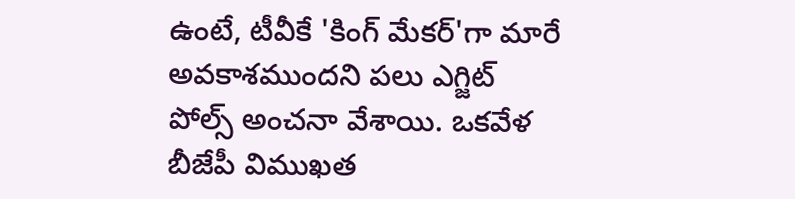ఉంటే, టీవీకే 'కింగ్ మేకర్'గా మారే అవకాశముందని పలు ఎగ్జిట్‌ పోల్స్‌ అంచనా వేశాయి. ఒకవేళ బీజేపీ విముఖత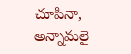చూపినా, అన్నామలై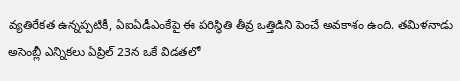వ్యతిరేకత ఉన్నప్పటికీ, ఏఐఏడీఎంకేపై ఈ పరిస్థితి తీవ్ర ఒత్తిడిని పెంచే అవకాశం ఉంది. తమిళనాడు అసెంబ్లీ ఎన్నికలు ఏప్రిల్ 23న ఒకే విడతలో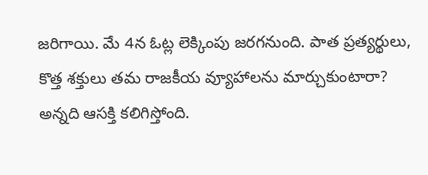జరిగాయి. మే 4న ఓట్ల లెక్కింపు జరగనుంది. పాత ప్రత్యర్థులు, కొత్త శక్తులు తమ రాజకీయ వ్యూహాలను మార్చుకుంటారా? అన్నది ఆసక్తి కలిగిస్తోంది.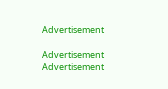Advertisement

Advertisement
Advertisement